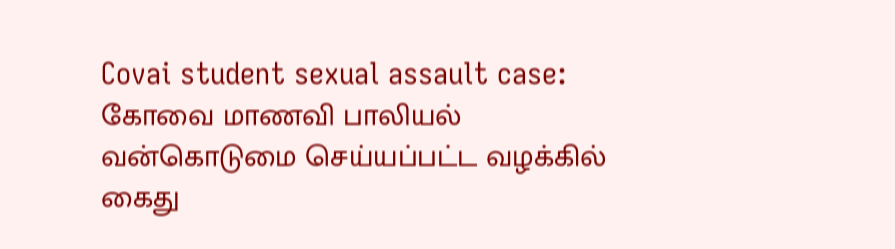Covai student sexual assault case: கோவை மாணவி பாலியல் வன்கொடுமை செய்யப்பட்ட வழக்கில் கைது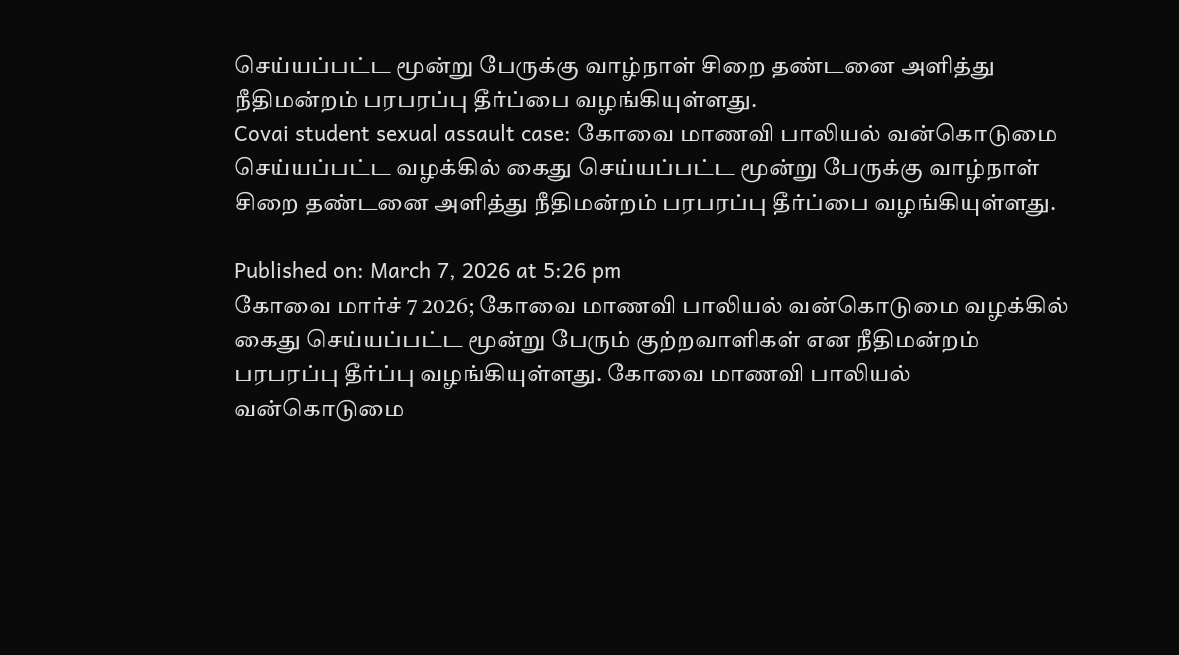செய்யப்பட்ட மூன்று பேருக்கு வாழ்நாள் சிறை தண்டனை அளித்து நீதிமன்றம் பரபரப்பு தீர்ப்பை வழங்கியுள்ளது.
Covai student sexual assault case: கோவை மாணவி பாலியல் வன்கொடுமை செய்யப்பட்ட வழக்கில் கைது செய்யப்பட்ட மூன்று பேருக்கு வாழ்நாள் சிறை தண்டனை அளித்து நீதிமன்றம் பரபரப்பு தீர்ப்பை வழங்கியுள்ளது.

Published on: March 7, 2026 at 5:26 pm
கோவை மார்ச் 7 2026; கோவை மாணவி பாலியல் வன்கொடுமை வழக்கில் கைது செய்யப்பட்ட மூன்று பேரும் குற்றவாளிகள் என நீதிமன்றம் பரபரப்பு தீர்ப்பு வழங்கியுள்ளது. கோவை மாணவி பாலியல் வன்கொடுமை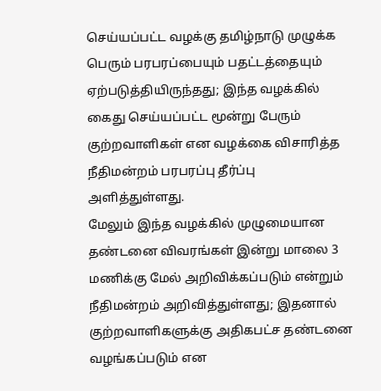செய்யப்பட்ட வழக்கு தமிழ்நாடு முழுக்க பெரும் பரபரப்பையும் பதட்டத்தையும் ஏற்படுத்தியிருந்தது; இந்த வழக்கில் கைது செய்யப்பட்ட மூன்று பேரும் குற்றவாளிகள் என வழக்கை விசாரித்த நீதிமன்றம் பரபரப்பு தீர்ப்பு அளித்துள்ளது.
மேலும் இந்த வழக்கில் முழுமையான தண்டனை விவரங்கள் இன்று மாலை 3 மணிக்கு மேல் அறிவிக்கப்படும் என்றும் நீதிமன்றம் அறிவித்துள்ளது; இதனால் குற்றவாளிகளுக்கு அதிகபட்ச தண்டனை வழங்கப்படும் என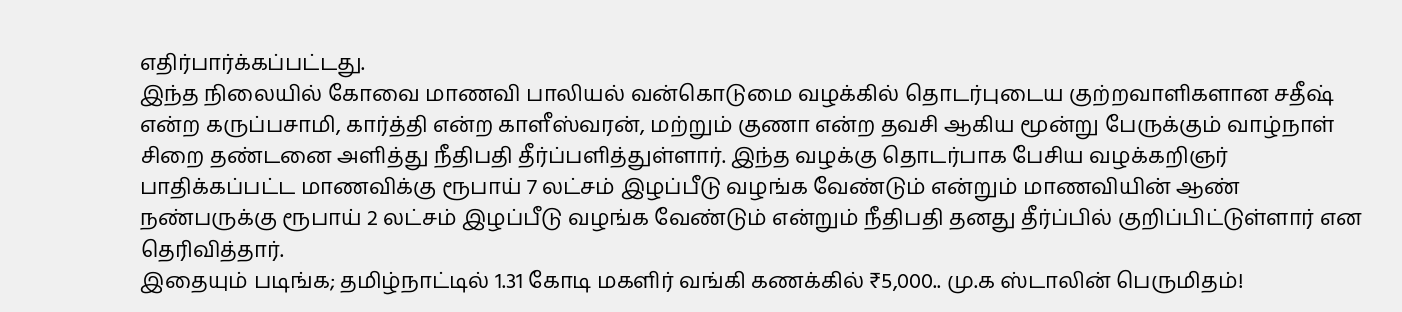எதிர்பார்க்கப்பட்டது.
இந்த நிலையில் கோவை மாணவி பாலியல் வன்கொடுமை வழக்கில் தொடர்புடைய குற்றவாளிகளான சதீஷ் என்ற கருப்பசாமி, கார்த்தி என்ற காளீஸ்வரன், மற்றும் குணா என்ற தவசி ஆகிய மூன்று பேருக்கும் வாழ்நாள் சிறை தண்டனை அளித்து நீதிபதி தீர்ப்பளித்துள்ளார். இந்த வழக்கு தொடர்பாக பேசிய வழக்கறிஞர் பாதிக்கப்பட்ட மாணவிக்கு ரூபாய் 7 லட்சம் இழப்பீடு வழங்க வேண்டும் என்றும் மாணவியின் ஆண் நண்பருக்கு ரூபாய் 2 லட்சம் இழப்பீடு வழங்க வேண்டும் என்றும் நீதிபதி தனது தீர்ப்பில் குறிப்பிட்டுள்ளார் என தெரிவித்தார்.
இதையும் படிங்க; தமிழ்நாட்டில் 1.31 கோடி மகளிர் வங்கி கணக்கில் ₹5,000.. மு.க ஸ்டாலின் பெருமிதம்!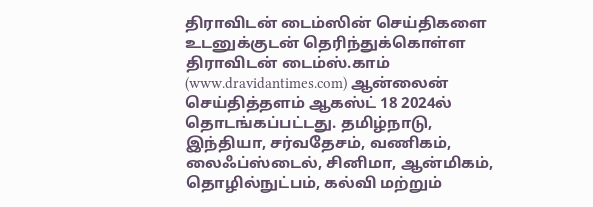திராவிடன் டைம்ஸின் செய்திகளை உடனுக்குடன் தெரிந்துக்கொள்ள
திராவிடன் டைம்ஸ்.காம் (www.dravidantimes.com) ஆன்லைன் செய்தித்தளம் ஆகஸ்ட் 18 2024ல் தொடங்கப்பட்டது. தமிழ்நாடு, இந்தியா, சர்வதேசம், வணிகம், லைஃப்ஸ்டைல், சினிமா, ஆன்மிகம், தொழில்நுட்பம், கல்வி மற்றும்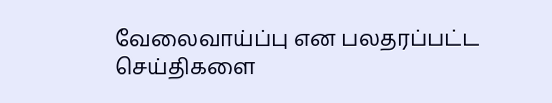வேலைவாய்ப்பு என பலதரப்பட்ட செய்திகளை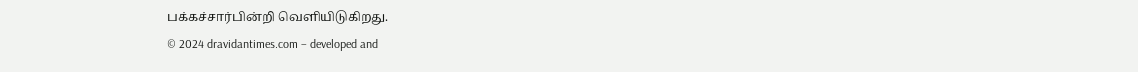பக்கச்சார்பின்றி வெளியிடுகிறது.
© 2024 dravidantimes.com – developed and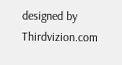designed by Thirdvizion.com